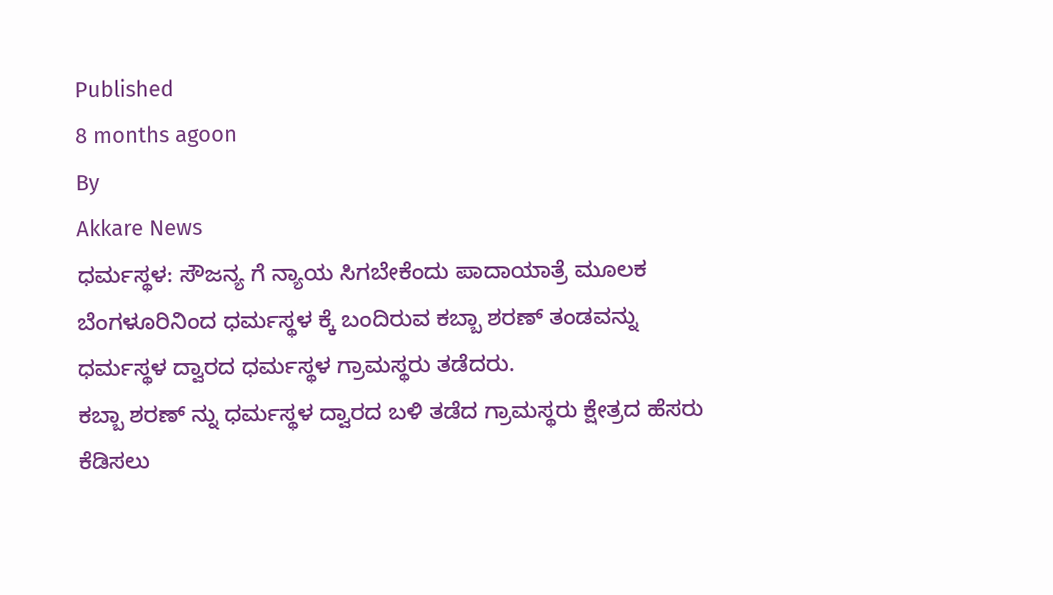Published
8 months agoon
By
Akkare News
ಧರ್ಮಸ್ಥಳ: ಸೌಜನ್ಯ ಗೆ ನ್ಯಾಯ ಸಿಗಬೇಕೆಂದು ಪಾದಾಯಾತ್ರೆ ಮೂಲಕ ಬೆಂಗಳೂರಿನಿಂದ ಧರ್ಮಸ್ಥಳ ಕ್ಕೆ ಬಂದಿರುವ ಕಬ್ಬಾ ಶರಣ್ ತಂಡವನ್ನು ಧರ್ಮಸ್ಥಳ ದ್ವಾರದ ಧರ್ಮಸ್ಥಳ ಗ್ರಾಮಸ್ಥರು ತಡೆದರು.
ಕಬ್ಬಾ ಶರಣ್ ನ್ನು ಧರ್ಮಸ್ಥಳ ದ್ವಾರದ ಬಳಿ ತಡೆದ ಗ್ರಾಮಸ್ಥರು ಕ್ಷೇತ್ರದ ಹೆಸರು ಕೆಡಿಸಲು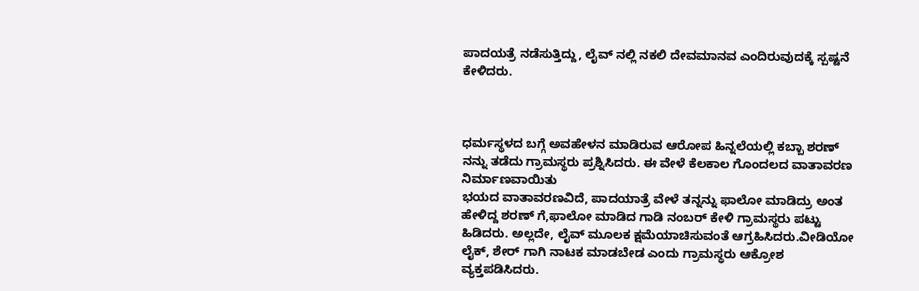ಪಾದಯತ್ರೆ ನಡೆಸುತ್ತಿದ್ದು, ಲೈವ್ ನಲ್ಲಿ ನಕಲಿ ದೇವಮಾನವ ಎಂದಿರುವುದಕ್ಕೆ ಸ್ಪಷ್ಟನೆ ಕೇಳಿದರು.



ಧರ್ಮಸ್ಥಳದ ಬಗ್ಗೆ ಅವಹೇಳನ ಮಾಡಿರುವ ಆರೋಪ ಹಿನ್ನಲೆಯಲ್ಲಿ ಕಬ್ಬಾ ಶರಣ್ ನನ್ನು ತಡೆದು ಗ್ರಾಮಸ್ಥರು ಪ್ರಶ್ನಿಸಿದರು. ಈ ವೇಳೆ ಕೆಲಕಾಲ ಗೊಂದಲದ ವಾತಾವರಣ ನಿರ್ಮಾಣವಾಯಿತು
ಭಯದ ವಾತಾವರಣವಿದೆ, ಪಾದಯಾತ್ರೆ ವೇಳೆ ತನ್ನನ್ನು ಫಾಲೋ ಮಾಡಿದ್ರು ಅಂತ ಹೇಳಿದ್ದ ಶರಣ್ ಗೆ,ಫಾಲೋ ಮಾಡಿದ ಗಾಡಿ ನಂಬರ್ ಕೇಳಿ ಗ್ರಾಮಸ್ಥರು ಪಟ್ಟು ಹಿಡಿದರು. ಅಲ್ಲದೇ, ಲೈವ್ ಮೂಲಕ ಕ್ಷಮೆಯಾಚಿಸುವಂತೆ ಆಗ್ರಹಿಸಿದರು.ವೀಡಿಯೋ ಲೈಕ್, ಶೇರ್ ಗಾಗಿ ನಾಟಕ ಮಾಡಬೇಡ ಎಂದು ಗ್ರಾಮಸ್ಥರು ಆಕ್ರೋಶ ವ್ಯಕ್ತಪಡಿಸಿದರು.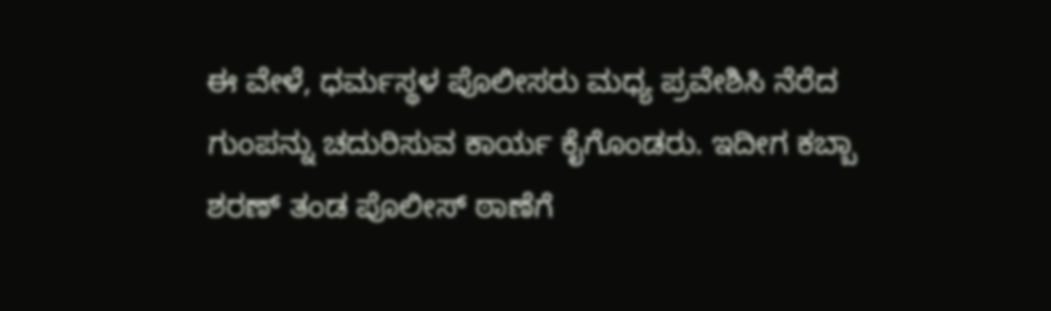ಈ ವೇಳೆ, ಧರ್ಮಸ್ಥಳ ಪೊಲೀಸರು ಮಧ್ಯ ಪ್ರವೇಶಿಸಿ ನೆರೆದ ಗುಂಪನ್ನು ಚದುರಿಸುವ ಕಾರ್ಯ ಕೈಗೊಂಡರು. ಇದೀಗ ಕಬ್ಬಾ ಶರಣ್ ತಂಡ ಪೊಲೀಸ್ ಠಾಣೆಗೆ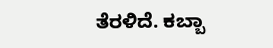ತೆರಳಿದೆ. ಕಬ್ಬಾ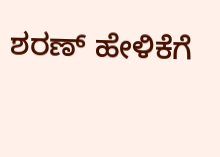ಶರಣ್ ಹೇಳಿಕೆಗೆ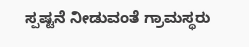ಸ್ಪಷ್ಟನೆ ನೀಡುವಂತೆ ಗ್ರಾಮಸ್ಥರು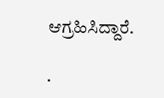ಆಗ್ರಹಿಸಿದ್ದಾರೆ.

.